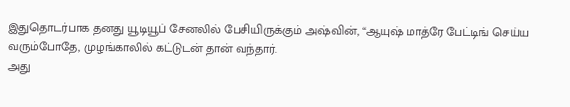இதுதொடர்பாக தனது யூடியூப் சேனலில் பேசியிருக்கும் அஷ்வின், “ஆயுஷ் மாத்ரே பேட்டிங் செய்ய வரும்போதே, முழங்காலில் கட்டுடன் தான் வந்தார்.
அது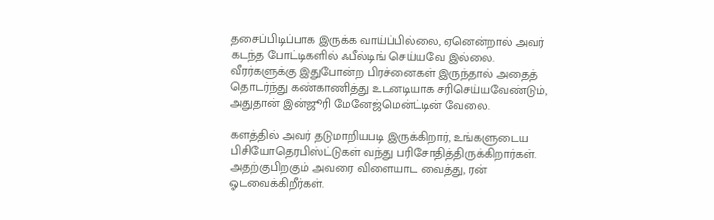தசைப்பிடிப்பாக இருக்க வாய்ப்பில்லை, ஏனென்றால் அவர் கடந்த போட்டிகளில் ஃபீல்டிங் செய்யவே இல்லை.
வீரர்களுக்கு இதுபோன்ற பிரச்னைகள் இருந்தால் அதைத் தொடர்ந்து கண்காணித்து உடனடியாக சரிசெய்யவேண்டும், அதுதான் இன்ஜூரி மேனேஜ்மென்ட்டின் வேலை.

களத்தில் அவர் தடுமாறியபடி இருக்கிறார், உங்களுடைய பிசியோதெரபிஸ்ட்டுகள் வந்து பரிசோதித்திருக்கிறார்கள். அதற்குபிறகும் அவரை விளையாட வைத்து, ரன் ஓடவைக்கிறீர்கள்.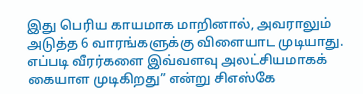இது பெரிய காயமாக மாறினால், அவராலும் அடுத்த 6 வாரங்களுக்கு விளையாட முடியாது. எப்படி வீரர்களை இவ்வளவு அலட்சியமாகக் கையாள முடிகிறது” என்று சிஎஸ்கே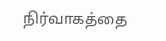நிர்வாகத்தை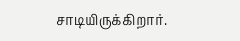சாடியிருக்கிறார்.